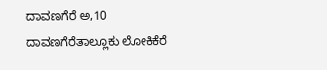ದಾವಣಗೆರೆ ಅ,10 ದಾವಣಗೆರೆತಾಲ್ಲೂಕು ಲೋಕಿಕೆರೆ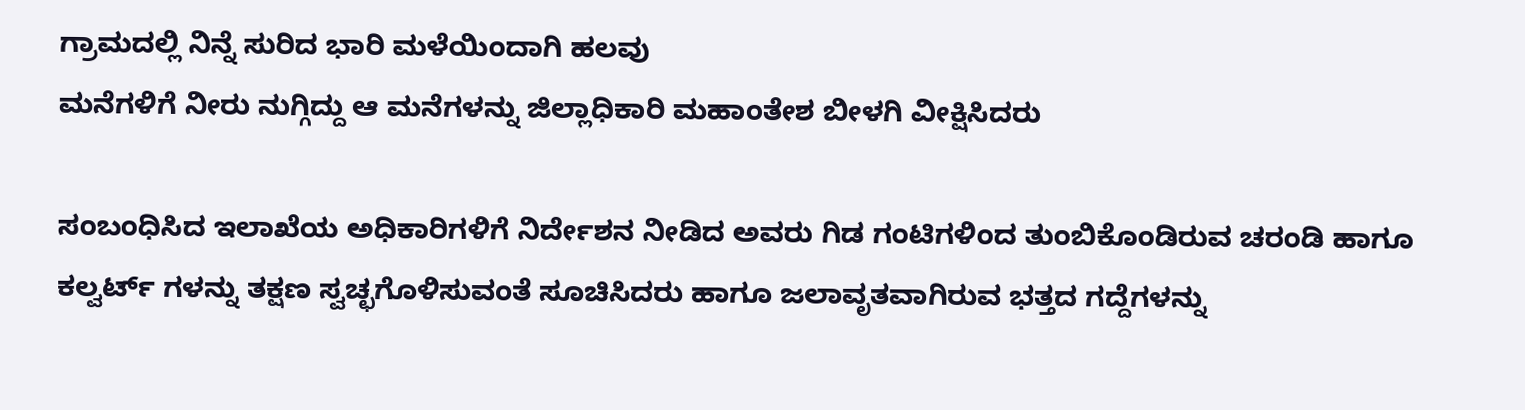ಗ್ರಾಮದಲ್ಲಿ ನಿನ್ನೆ ಸುರಿದ ಭಾರಿ ಮಳೆಯಿಂದಾಗಿ ಹಲವು
ಮನೆಗಳಿಗೆ ನೀರು ನುಗ್ಗಿದ್ದು ಆ ಮನೆಗಳನ್ನು ಜಿಲ್ಲಾಧಿಕಾರಿ ಮಹಾಂತೇಶ ಬೀಳಗಿ ವೀಕ್ಷಿಸಿದರು

ಸಂಬಂಧಿಸಿದ ಇಲಾಖೆಯ ಅಧಿಕಾರಿಗಳಿಗೆ ನಿರ್ದೇಶನ ನೀಡಿದ ಅವರು ಗಿಡ ಗಂಟಿಗಳಿಂದ ತುಂಬಿಕೊಂಡಿರುವ ಚರಂಡಿ ಹಾಗೂ
ಕಲ್ವರ್ಟ್ ಗಳನ್ನು ತಕ್ಷಣ ಸ್ವಚ್ಛಗೊಳಿಸುವಂತೆ ಸೂಚಿಸಿದರು ಹಾಗೂ ಜಲಾವೃತವಾಗಿರುವ ಭತ್ತದ ಗದ್ದೆಗಳನ್ನು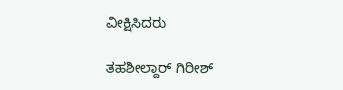ವೀಕ್ಷಿಸಿದರು

ತಹಶೀಲ್ದಾರ್ ಗಿರೀಶ್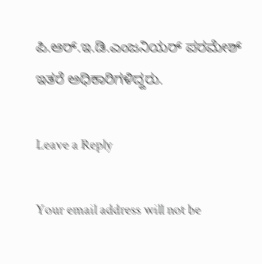ಪಿ.ಆರ್.ಇ.ಡಿ.ಎಂಜನಿಯರ್ ಪರಮೇಶ್ ಇತರೆ ಅಧಿಕಾರಿಗಳಿದ್ದರು.

Leave a Reply

Your email address will not be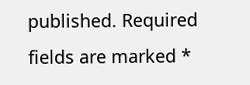published. Required fields are marked *